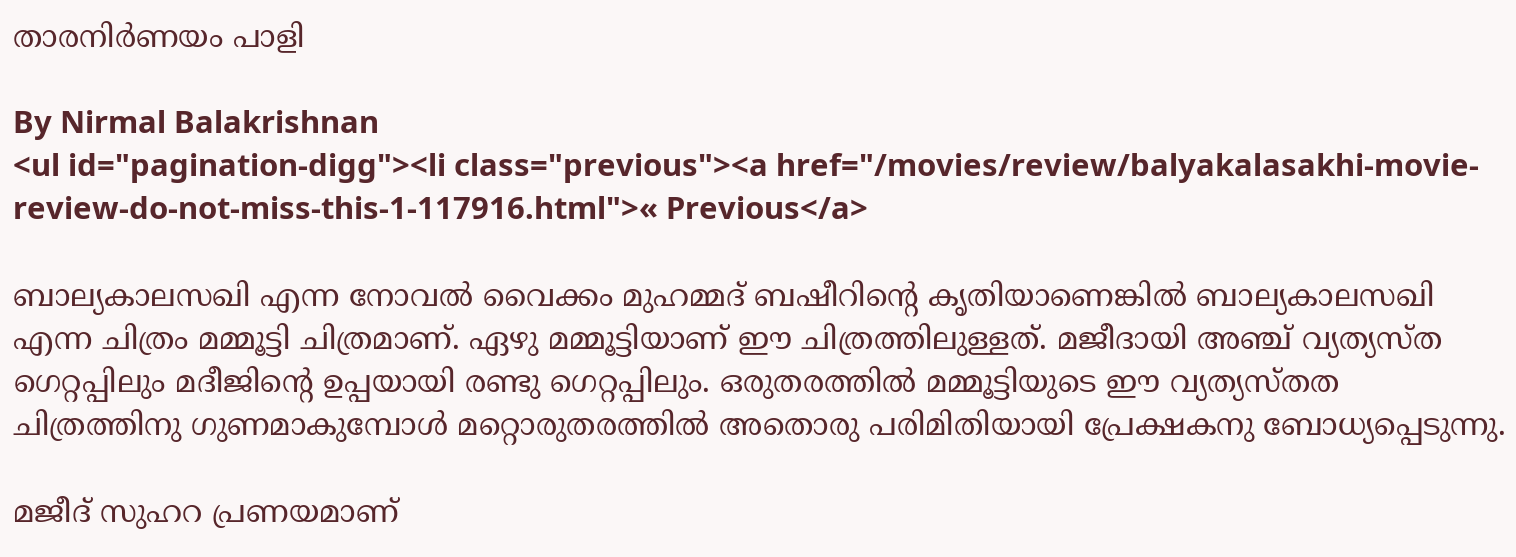താരനിര്‍ണയം പാളി

By Nirmal Balakrishnan
<ul id="pagination-digg"><li class="previous"><a href="/movies/review/balyakalasakhi-movie-review-do-not-miss-this-1-117916.html">« Previous</a>

ബാല്യകാലസഖി എന്ന നോവല്‍ വൈക്കം മുഹമ്മദ് ബഷീറിന്റെ കൃതിയാണെങ്കില്‍ ബാല്യകാലസഖി എന്ന ചിത്രം മമ്മൂട്ടി ചിത്രമാണ്. ഏഴു മമ്മൂട്ടിയാണ് ഈ ചിത്രത്തിലുള്ളത്. മജീദായി അഞ്ച് വ്യത്യസ്ത ഗെറ്റപ്പിലും മദീജിന്റെ ഉപ്പയായി രണ്ടു ഗെറ്റപ്പിലും. ഒരുതരത്തില്‍ മമ്മൂട്ടിയുടെ ഈ വ്യത്യസ്തത ചിത്രത്തിനു ഗുണമാകുമ്പോള്‍ മറ്റൊരുതരത്തില്‍ അതൊരു പരിമിതിയായി പ്രേക്ഷകനു ബോധ്യപ്പെടുന്നു.

മജീദ് സുഹറ പ്രണയമാണ്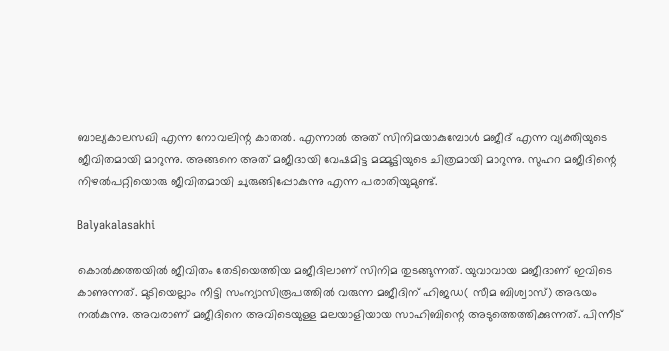ബാല്യകാലസഖി എന്ന നോവലിന്റ കാതല്‍. എന്നാല്‍ അത് സിനിമയാകുമ്പോള്‍ മജീദ് എന്ന വ്യക്തിയുടെ ജീവിതമായി മാറുന്നു. അങ്ങനെ അത് മജീദായി വേഷമിട്ട മമ്മൂട്ടിയുടെ ചിത്രമായി മാറുന്നു. സുഹറ മജീദിന്റെ നിഴല്‍പറ്റിയൊരു ജീവിതമായി ചുരുങ്ങിപ്പോകുന്നു എന്ന പരാതിയുമുണ്ട്.

Balyakalasakhi

കൊല്‍ക്കത്തയില്‍ ജീവിതം തേടിയെത്തിയ മജീദിലാണ് സിനിമ തുടങ്ങുന്നത്. യുവാവായ മജീദാണ് ഇവിടെ കാണുന്നത്. മുടിയെല്ലാം നീട്ടി സംന്യാസിരൂപത്തില്‍ വരുന്ന മജീദിന് ഹിജഡ( സീമ ബിശ്വാസ്) അഭയം നല്‍കുന്നു. അവരാണ് മജീദിനെ അവിടെയുള്ള മലയാളിയായ സാഹിബിന്റെ അടുത്തെത്തിക്കുന്നത്. പിന്നീട്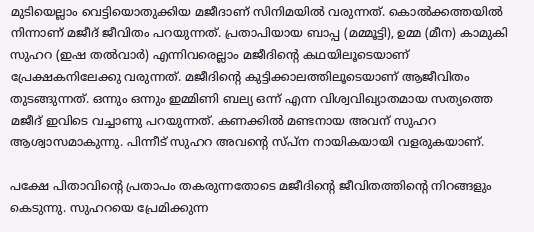മുടിയെല്ലാം വെട്ടിയൊതുക്കിയ മജീദാണ് സിനിമയില്‍ വരുന്നത്. കൊല്‍ക്കത്തയില്‍ നിന്നാണ് മജീദ് ജീവിതം പറയുന്നത്. പ്രതാപിയായ ബാപ്പ (മമ്മൂട്ടി), ഉമ്മ (മീന) കാമുകി സുഹറ (ഇഷ തല്‍വാര്‍) എന്നിവരെല്ലാം മജീദിന്റെ കഥയിലൂടെയാണ് പ്രേക്ഷകനിലേക്കു വരുന്നത്. മജീദിന്റെ കുട്ടിക്കാലത്തിലൂടെയാണ് ആജീവിതം തുടങ്ങുന്നത്. ഒന്നും ഒന്നും ഇമ്മിണി ബല്യ ഒന്ന് എന്ന വിശ്വവിഖ്യാതമായ സത്യത്തെ മജീദ് ഇവിടെ വച്ചാണു പറയുന്നത്. കണക്കില്‍ മണ്ടനായ അവന് സുഹറ ആശ്വാസമാകുന്നു. പിന്നീട് സുഹറ അവന്റെ സ്പ്‌ന നായികയായി വളരുകയാണ്.

പക്ഷേ പിതാവിന്റെ പ്രതാപം തകരുന്നതോടെ മജീദിന്റെ ജീവിതത്തിന്റെ നിറങ്ങളും കെടുന്നു. സുഹറയെ പ്രേമിക്കുന്ന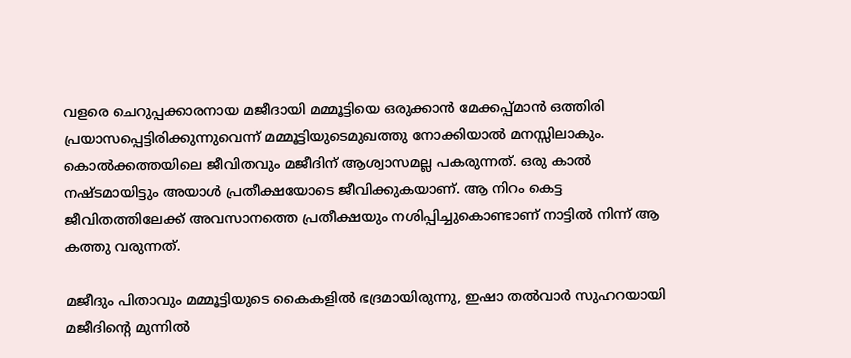വളരെ ചെറുപ്പക്കാരനായ മജീദായി മമ്മൂട്ടിയെ ഒരുക്കാന്‍ മേക്കപ്പ്മാന്‍ ഒത്തിരി പ്രയാസപ്പെട്ടിരിക്കുന്നുവെന്ന് മമ്മൂട്ടിയുടെമുഖത്തു നോക്കിയാല്‍ മനസ്സിലാകും. കൊല്‍ക്കത്തയിലെ ജീവിതവും മജീദിന് ആശ്വാസമല്ല പകരുന്നത്. ഒരു കാല്‍ നഷ്ടമായിട്ടും അയാള്‍ പ്രതീക്ഷയോടെ ജീവിക്കുകയാണ്. ആ നിറം കെട്ട ജീവിതത്തിലേക്ക് അവസാനത്തെ പ്രതീക്ഷയും നശിപ്പിച്ചുകൊണ്ടാണ് നാട്ടില്‍ നിന്ന് ആ കത്തു വരുന്നത്.

മജീദും പിതാവും മമ്മൂട്ടിയുടെ കൈകളില്‍ ഭദ്രമായിരുന്നു, ഇഷാ തല്‍വാര്‍ സുഹറയായി മജീദിന്റെ മുന്നില്‍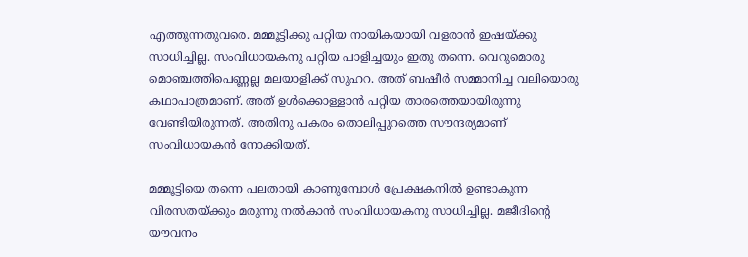എത്തുന്നതുവരെ. മമ്മൂട്ടിക്കു പറ്റിയ നായികയായി വളരാന്‍ ഇഷയ്ക്കു സാധിച്ചില്ല. സംവിധായകനു പറ്റിയ പാളിച്ചയും ഇതു തന്നെ. വെറുമൊരു മൊഞ്ചത്തിപെണ്ണല്ല മലയാളിക്ക് സുഹറ. അത് ബഷീര്‍ സമ്മാനിച്ച വലിയൊരു കഥാപാത്രമാണ്. അത് ഉള്‍ക്കൊള്ളാന്‍ പറ്റിയ താരത്തെയായിരുന്നു വേണ്ടിയിരുന്നത്. അതിനു പകരം തൊലിപ്പുറത്തെ സൗന്ദര്യമാണ് സംവിധായകന്‍ നോക്കിയത്.

മമ്മൂട്ടിയെ തന്നെ പലതായി കാണുമ്പോള്‍ പ്രേക്ഷകനില്‍ ഉണ്ടാകുന്ന വിരസതയ്ക്കും മരുന്നു നല്‍കാന്‍ സംവിധായകനു സാധിച്ചില്ല. മജീദിന്റെ യൗവനം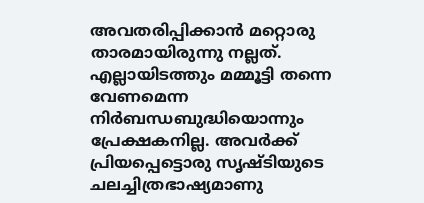അവതരിപ്പിക്കാന്‍ മറ്റൊരു താരമായിരുന്നു നല്ലത്. എല്ലായിടത്തും മമ്മൂട്ടി തന്നെ വേണമെന്ന നിര്‍ബന്ധബുദ്ധിയൊന്നും പ്രേക്ഷകനില്ല. അവര്‍ക്ക് പ്രിയപ്പെട്ടൊരു സൃഷ്ടിയുടെ ചലച്ചിത്രഭാഷ്യമാണു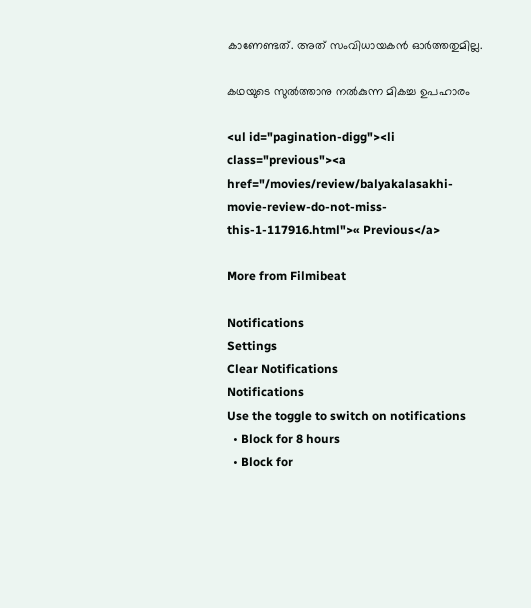കാണേണ്ടത്. അത് സംവിധായകന്‍ ഓര്‍ത്തതുമില്ല.

കഥയുടെ സുല്‍ത്താനു നല്‍കുന്ന മികച്ച ഉപഹാരം

<ul id="pagination-digg"><li class="previous"><a href="/movies/review/balyakalasakhi-movie-review-do-not-miss-this-1-117916.html">« Previous</a>

More from Filmibeat

Notifications
Settings
Clear Notifications
Notifications
Use the toggle to switch on notifications
  • Block for 8 hours
  • Block for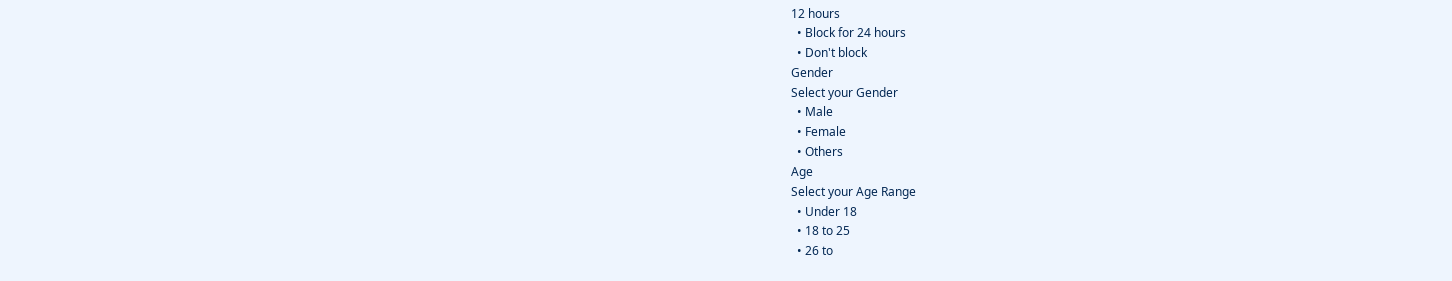12 hours
  • Block for 24 hours
  • Don't block
Gender
Select your Gender
  • Male
  • Female
  • Others
Age
Select your Age Range
  • Under 18
  • 18 to 25
  • 26 to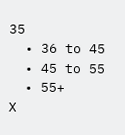35
  • 36 to 45
  • 45 to 55
  • 55+
X